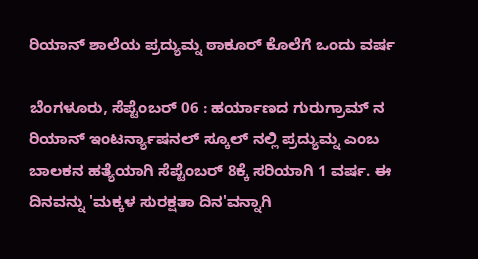ರಿಯಾನ್ ಶಾಲೆಯ ಪ್ರದ್ಯುಮ್ನ ಠಾಕೂರ್ ಕೊಲೆಗೆ ಒಂದು ವರ್ಷ

ಬೆಂಗಳೂರು, ಸೆಪ್ಟೆಂಬರ್ 06 : ಹರ್ಯಾಣದ ಗುರುಗ್ರಾಮ್ ನ ರಿಯಾನ್ ಇಂಟರ್ನ್ಯಾಷನಲ್ ಸ್ಕೂಲ್ ನಲ್ಲಿ ಪ್ರದ್ಯುಮ್ನ ಎಂಬ ಬಾಲಕನ ಹತ್ಯೆಯಾಗಿ ಸೆಪ್ಟೆಂಬರ್ 8ಕ್ಕೆ ಸರಿಯಾಗಿ 1 ವರ್ಷ. ಈ ದಿನವನ್ನು 'ಮಕ್ಕಳ ಸುರಕ್ಷತಾ ದಿನ'ವನ್ನಾಗಿ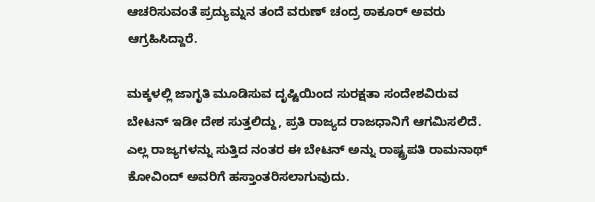ಆಚರಿಸುವಂತೆ ಪ್ರದ್ಯುಮ್ನನ ತಂದೆ ವರುಣ್ ಚಂದ್ರ ಠಾಕೂರ್ ಅವರು ಆಗ್ರಹಿಸಿದ್ದಾರೆ.

ಮಕ್ಕಳಲ್ಲಿ ಜಾಗೃತಿ ಮೂಡಿಸುವ ದೃಷ್ಟಿಯಿಂದ ಸುರಕ್ಷತಾ ಸಂದೇಶವಿರುವ ಬೇಟನ್ ಇಡೀ ದೇಶ ಸುತ್ತಲಿದ್ದು, ಪ್ರತಿ ರಾಜ್ಯದ ರಾಜಧಾನಿಗೆ ಆಗಮಿಸಲಿದೆ. ಎಲ್ಲ ರಾಜ್ಯಗಳನ್ನು ಸುತ್ತಿದ ನಂತರ ಈ ಬೇಟನ್ ಅನ್ನು ರಾಷ್ಟ್ರಪತಿ ರಾಮನಾಥ್ ಕೋವಿಂದ್ ಅವರಿಗೆ ಹಸ್ತಾಂತರಿಸಲಾಗುವುದು.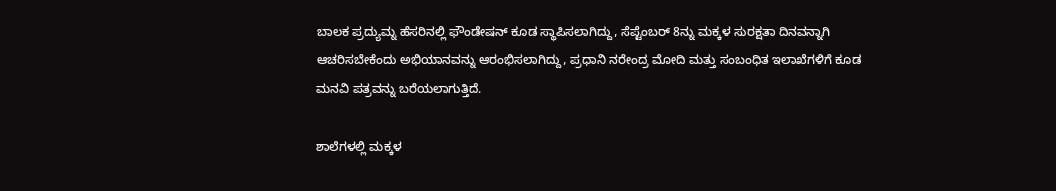ಬಾಲಕ ಪ್ರದ್ಯುಮ್ನ ಹೆಸರಿನಲ್ಲಿ ಫೌಂಡೇಷನ್ ಕೂಡ ಸ್ಥಾಪಿಸಲಾಗಿದ್ದು, ಸೆಪ್ಟೆಂಬರ್ 8ನ್ನು ಮಕ್ಕಳ ಸುರಕ್ಷತಾ ದಿನವನ್ನಾಗಿ ಆಚರಿಸಬೇಕೆಂದು ಅಭಿಯಾನವನ್ನು ಆರಂಭಿಸಲಾಗಿದ್ದು, ಪ್ರಧಾನಿ ನರೇಂದ್ರ ಮೋದಿ ಮತ್ತು ಸಂಬಂಧಿತ ಇಲಾಖೆಗಳಿಗೆ ಕೂಡ ಮನವಿ ಪತ್ರವನ್ನು ಬರೆಯಲಾಗುತ್ತಿದೆ.

ಶಾಲೆಗಳಲ್ಲಿ ಮಕ್ಕಳ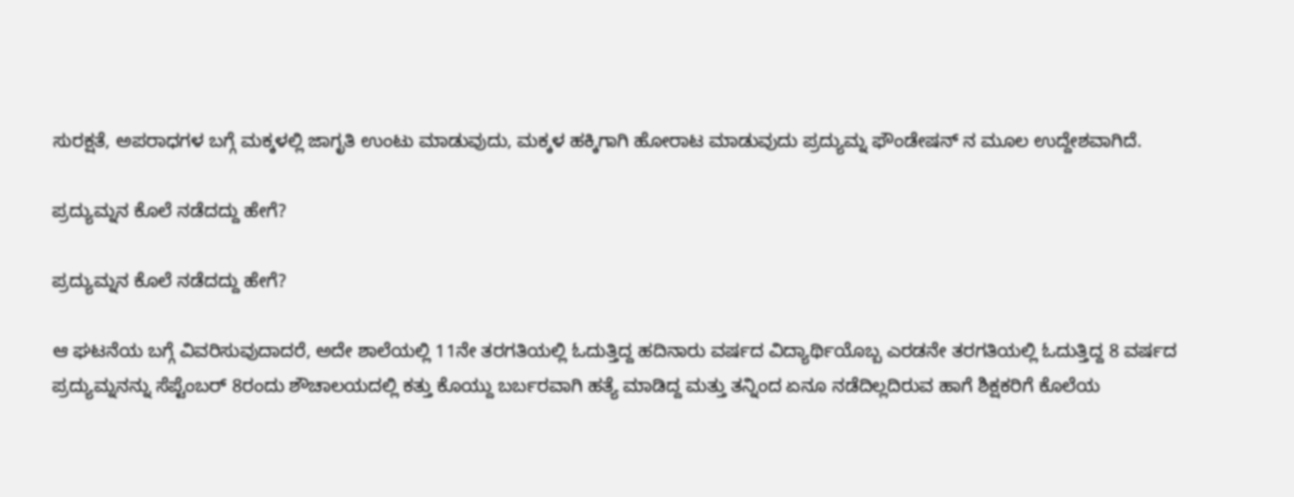ಸುರಕ್ಷತೆ, ಅಪರಾಧಗಳ ಬಗ್ಗೆ ಮಕ್ಕಳಲ್ಲಿ ಜಾಗೃತಿ ಉಂಟು ಮಾಡುವುದು, ಮಕ್ಕಳ ಹಕ್ಕಿಗಾಗಿ ಹೋರಾಟ ಮಾಡುವುದು ಪ್ರದ್ಯುಮ್ನ ಫೌಂಡೇಷನ್ ನ ಮೂಲ ಉದ್ದೇಶವಾಗಿದೆ.

ಪ್ರದ್ಯುಮ್ನನ ಕೊಲೆ ನಡೆದದ್ದು ಹೇಗೆ?

ಪ್ರದ್ಯುಮ್ನನ ಕೊಲೆ ನಡೆದದ್ದು ಹೇಗೆ?

ಆ ಘಟನೆಯ ಬಗ್ಗೆ ವಿವರಿಸುವುದಾದರೆ, ಅದೇ ಶಾಲೆಯಲ್ಲಿ 11ನೇ ತರಗತಿಯಲ್ಲಿ ಓದುತ್ತಿದ್ದ ಹದಿನಾರು ವರ್ಷದ ವಿದ್ಯಾರ್ಥಿಯೊಬ್ಬ ಎರಡನೇ ತರಗತಿಯಲ್ಲಿ ಓದುತ್ತಿದ್ದ 8 ವರ್ಷದ ಪ್ರದ್ಯುಮ್ನನನ್ನು ಸೆಪ್ಟೆಂಬರ್ 8ರಂದು ಶೌಚಾಲಯದಲ್ಲಿ ಕತ್ತು ಕೊಯ್ದು ಬರ್ಬರವಾಗಿ ಹತ್ಯೆ ಮಾಡಿದ್ದ ಮತ್ತು ತನ್ನಿಂದ ಏನೂ ನಡೆದಿಲ್ಲದಿರುವ ಹಾಗೆ ಶಿಕ್ಷಕರಿಗೆ ಕೊಲೆಯ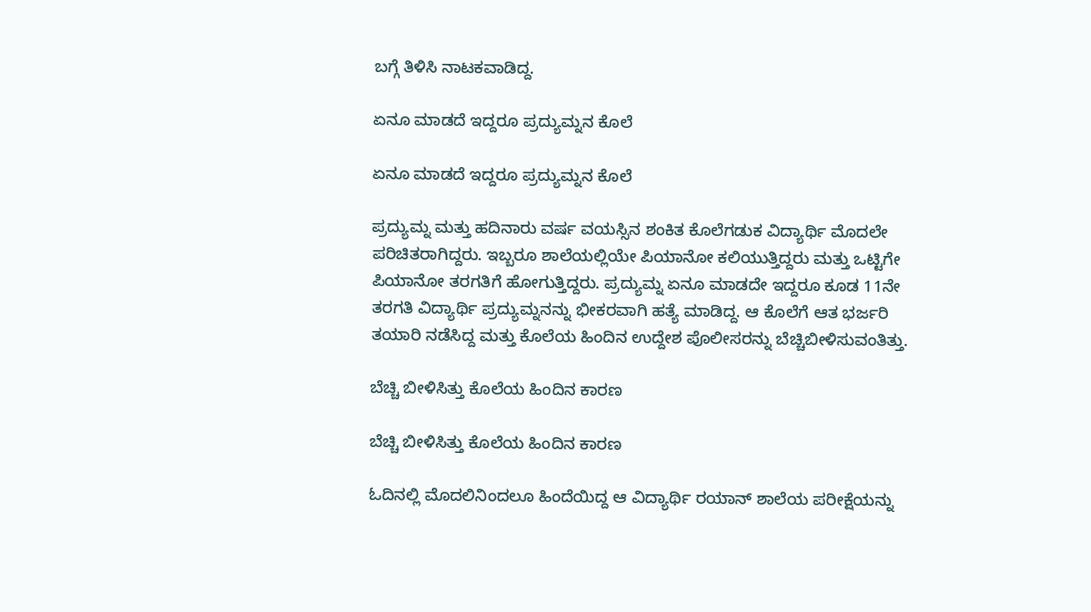ಬಗ್ಗೆ ತಿಳಿಸಿ ನಾಟಕವಾಡಿದ್ದ.

ಏನೂ ಮಾಡದೆ ಇದ್ದರೂ ಪ್ರದ್ಯುಮ್ನನ ಕೊಲೆ

ಏನೂ ಮಾಡದೆ ಇದ್ದರೂ ಪ್ರದ್ಯುಮ್ನನ ಕೊಲೆ

ಪ್ರದ್ಯುಮ್ನ ಮತ್ತು ಹದಿನಾರು ವರ್ಷ ವಯಸ್ಸಿನ ಶಂಕಿತ ಕೊಲೆಗಡುಕ ವಿದ್ಯಾರ್ಥಿ ಮೊದಲೇ ಪರಿಚಿತರಾಗಿದ್ದರು. ಇಬ್ಬರೂ ಶಾಲೆಯಲ್ಲಿಯೇ ಪಿಯಾನೋ ಕಲಿಯುತ್ತಿದ್ದರು ಮತ್ತು ಒಟ್ಟಿಗೇ ಪಿಯಾನೋ ತರಗತಿಗೆ ಹೋಗುತ್ತಿದ್ದರು. ಪ್ರದ್ಯುಮ್ನ ಏನೂ ಮಾಡದೇ ಇದ್ದರೂ ಕೂಡ 11ನೇ ತರಗತಿ ವಿದ್ಯಾರ್ಥಿ ಪ್ರದ್ಯುಮ್ನನನ್ನು ಭೀಕರವಾಗಿ ಹತ್ಯೆ ಮಾಡಿದ್ದ. ಆ ಕೊಲೆಗೆ ಆತ ಭರ್ಜರಿ ತಯಾರಿ ನಡೆಸಿದ್ದ ಮತ್ತು ಕೊಲೆಯ ಹಿಂದಿನ ಉದ್ದೇಶ ಪೊಲೀಸರನ್ನು ಬೆಚ್ಚಿಬೀಳಿಸುವಂತಿತ್ತು.

ಬೆಚ್ಚಿ ಬೀಳಿಸಿತ್ತು ಕೊಲೆಯ ಹಿಂದಿನ ಕಾರಣ

ಬೆಚ್ಚಿ ಬೀಳಿಸಿತ್ತು ಕೊಲೆಯ ಹಿಂದಿನ ಕಾರಣ

ಓದಿನಲ್ಲಿ ಮೊದಲಿನಿಂದಲೂ ಹಿಂದೆಯಿದ್ದ ಆ ವಿದ್ಯಾರ್ಥಿ ರಯಾನ್ ಶಾಲೆಯ ಪರೀಕ್ಷೆಯನ್ನು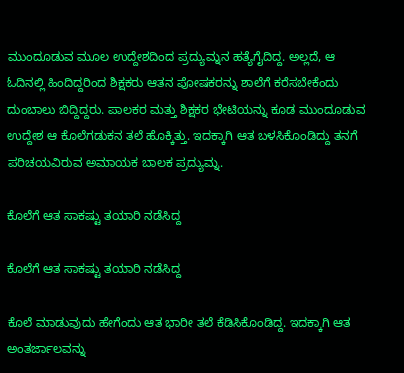ಮುಂದೂಡುವ ಮೂಲ ಉದ್ದೇಶದಿಂದ ಪ್ರದ್ಯುಮ್ನನ ಹತ್ಯೆಗೈದಿದ್ದ. ಅಲ್ಲದೆ, ಆ ಓದಿನಲ್ಲಿ ಹಿಂದಿದ್ದರಿಂದ ಶಿಕ್ಷಕರು ಆತನ ಪೋಷಕರನ್ನು ಶಾಲೆಗೆ ಕರೆಸಬೇಕೆಂದು ದುಂಬಾಲು ಬಿದ್ದಿದ್ದರು. ಪಾಲಕರ ಮತ್ತು ಶಿಕ್ಷಕರ ಭೇಟಿಯನ್ನು ಕೂಡ ಮುಂದೂಡುವ ಉದ್ದೇಶ ಆ ಕೊಲೆಗಡುಕನ ತಲೆ ಹೊಕ್ಕಿತ್ತು. ಇದಕ್ಕಾಗಿ ಆತ ಬಳಸಿಕೊಂಡಿದ್ದು ತನಗೆ ಪರಿಚಯವಿರುವ ಅಮಾಯಕ ಬಾಲಕ ಪ್ರದ್ಯುಮ್ನ.

ಕೊಲೆಗೆ ಆತ ಸಾಕಷ್ಟು ತಯಾರಿ ನಡೆಸಿದ್ದ

ಕೊಲೆಗೆ ಆತ ಸಾಕಷ್ಟು ತಯಾರಿ ನಡೆಸಿದ್ದ

ಕೊಲೆ ಮಾಡುವುದು ಹೇಗೆಂದು ಆತ ಭಾರೀ ತಲೆ ಕೆಡಿಸಿಕೊಂಡಿದ್ದ. ಇದಕ್ಕಾಗಿ ಆತ ಅಂತರ್ಜಾಲವನ್ನು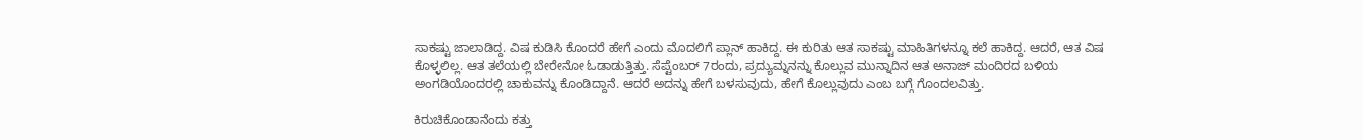ಸಾಕಷ್ಟು ಜಾಲಾಡಿದ್ದ. ವಿಷ ಕುಡಿಸಿ ಕೊಂದರೆ ಹೇಗೆ ಎಂದು ಮೊದಲಿಗೆ ಪ್ಲಾನ್ ಹಾಕಿದ್ದ. ಈ ಕುರಿತು ಆತ ಸಾಕಷ್ಟು ಮಾಹಿತಿಗಳನ್ನೂ ಕಲೆ ಹಾಕಿದ್ದ. ಆದರೆ, ಆತ ವಿಷ ಕೊಳ್ಳಲಿಲ್ಲ. ಆತ ತಲೆಯಲ್ಲಿ ಬೇರೇನೋ ಓಡಾಡುತ್ತಿತ್ತು. ಸೆಪ್ಟೆಂಬರ್ 7ರಂದು, ಪ್ರದ್ಯುಮ್ನನನ್ನು ಕೊಲ್ಲುವ ಮುನ್ನಾದಿನ ಆತ ಅನಾಜ್ ಮಂದಿರದ ಬಳಿಯ ಅಂಗಡಿಯೊಂದರಲ್ಲಿ ಚಾಕುವನ್ನು ಕೊಂಡಿದ್ದಾನೆ. ಆದರೆ ಅದನ್ನು ಹೇಗೆ ಬಳಸುವುದು, ಹೇಗೆ ಕೊಲ್ಲುವುದು ಎಂಬ ಬಗ್ಗೆ ಗೊಂದಲವಿತ್ತು.

ಕಿರುಚಿಕೊಂಡಾನೆಂದು ಕತ್ತು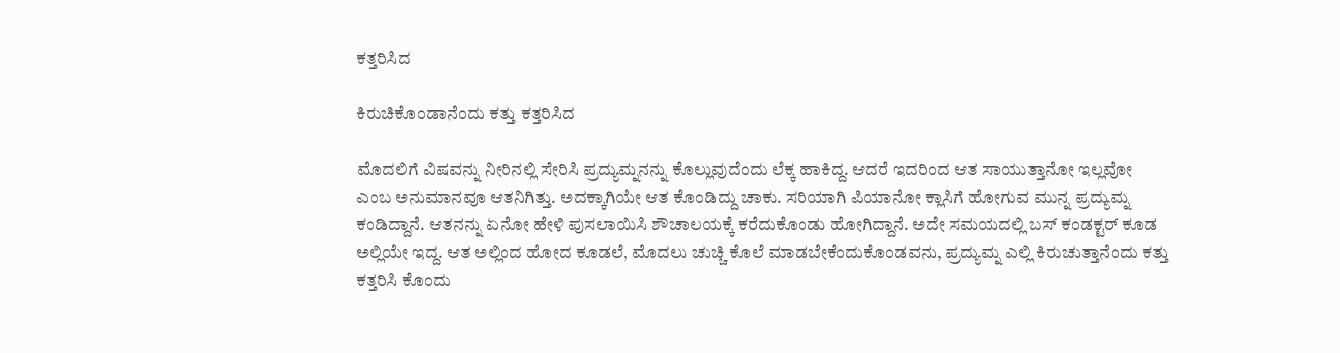ಕತ್ತರಿಸಿದ

ಕಿರುಚಿಕೊಂಡಾನೆಂದು ಕತ್ತು ಕತ್ತರಿಸಿದ

ಮೊದಲಿಗೆ ವಿಷವನ್ನು ನೀರಿನಲ್ಲಿ ಸೇರಿಸಿ ಪ್ರದ್ಯುಮ್ನನನ್ನು ಕೊಲ್ಲುವುದೆಂದು ಲೆಕ್ಕ ಹಾಕಿದ್ದ. ಆದರೆ ಇದರಿಂದ ಆತ ಸಾಯುತ್ತಾನೋ ಇಲ್ಲವೋ ಎಂಬ ಅನುಮಾನವೂ ಆತನಿಗಿತ್ತು. ಅದಕ್ಕಾಗಿಯೇ ಆತ ಕೊಂಡಿದ್ದು ಚಾಕು. ಸರಿಯಾಗಿ ಪಿಯಾನೋ ಕ್ಲಾಸಿಗೆ ಹೋಗುವ ಮುನ್ನ ಪ್ರದ್ಯುಮ್ನ ಕಂಡಿದ್ದಾನೆ. ಆತನನ್ನು ಏನೋ ಹೇಳಿ ಪುಸಲಾಯಿಸಿ ಶೌಚಾಲಯಕ್ಕೆ ಕರೆದುಕೊಂಡು ಹೋಗಿದ್ದಾನೆ. ಅದೇ ಸಮಯದಲ್ಲಿ ಬಸ್ ಕಂಡಕ್ಟರ್ ಕೂಡ ಅಲ್ಲಿಯೇ ಇದ್ದ. ಆತ ಅಲ್ಲಿಂದ ಹೋದ ಕೂಡಲೆ, ಮೊದಲು ಚುಚ್ಚಿ ಕೊಲೆ ಮಾಡಬೇಕೆಂದುಕೊಂಡವನು, ಪ್ರದ್ಯುಮ್ನ ಎಲ್ಲಿ ಕಿರುಚುತ್ತಾನೆಂದು ಕತ್ತು ಕತ್ತರಿಸಿ ಕೊಂದು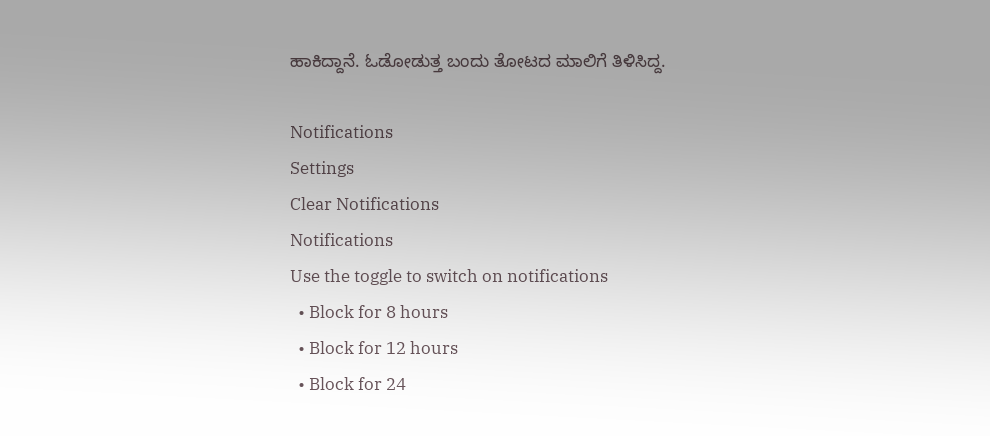ಹಾಕಿದ್ದಾನೆ. ಓಡೋಡುತ್ತ ಬಂದು ತೋಟದ ಮಾಲಿಗೆ ತಿಳಿಸಿದ್ದ.

Notifications
Settings
Clear Notifications
Notifications
Use the toggle to switch on notifications
  • Block for 8 hours
  • Block for 12 hours
  • Block for 24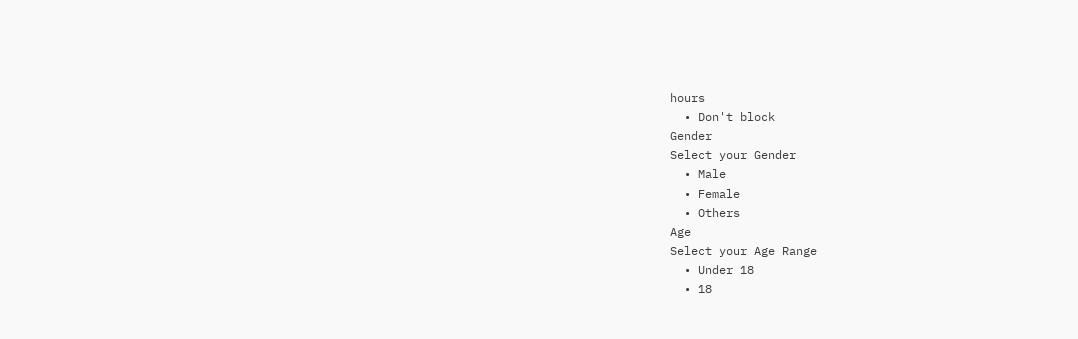hours
  • Don't block
Gender
Select your Gender
  • Male
  • Female
  • Others
Age
Select your Age Range
  • Under 18
  • 18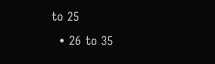to 25
  • 26 to 35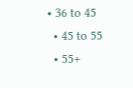• 36 to 45
  • 45 to 55
  • 55+